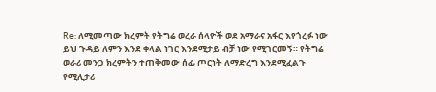Re: ለሚመጣው ክረምት የትግሬ ወረራ ሰላዮች ወደ አማራና አፋር እየጎረፉ ነው
ይህ ጉዳይ ለምን እንደ ቀላል ነገር እንደሚታይ ብቻ ነው የሚገርመኝ። የትግሬ ወራሪ መንጋ ክረምትን ተጠቅመው ሰፊ ጦርነት ለማድረግ እንደሚፈልጉ የሚሊታሪ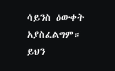ሳይንስ ዕውቀት አያስፈልግም። ይህን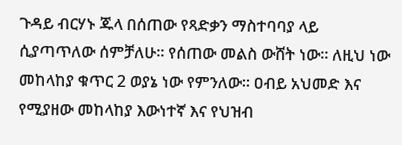ጉዳይ ብርሃኑ ጁላ በሰጠው የጻድቃን ማስተባባያ ላይ ሲያጣጥለው ሰምቻለሁ። የሰጠው መልስ ውሸት ነው። ለዚህ ነው መከላከያ ቁጥር 2 ወያኔ ነው የምንለው። ዐብይ አህመድ እና የሚያዘው መከላከያ እውነተኛ እና የህዝብ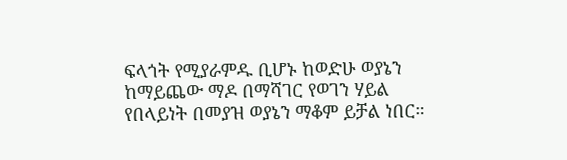ፍላጎት የሚያራምዱ ቢሆኑ ከወድሁ ወያኔን ከማይጨው ማዶ በማሻገር የወገን ሃይል የበላይነት በመያዝ ወያኔን ማቆም ይቻል ነበር።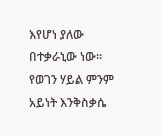እየሆነ ያለው በተቃራኒው ነው። የወገን ሃይል ምንም አይነት እንቅስቃሴ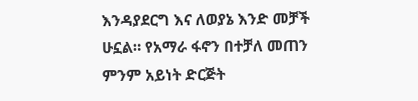እንዳያደርግ እና ለወያኔ እንድ መቻች ሁኗል። የአማራ ፋኖን በተቻለ መጠን ምንም አይነት ድርጅት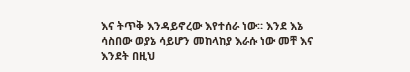እና ትጥቅ እንዳይኖረው እየተሰራ ነው። እንደ እኔ ሳስበው ወያኔ ሳይሆን መከላከያ እራሱ ነው መቸ እና እንደት በዚህ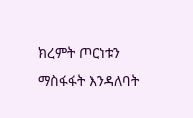ክረምት ጦርነቱን ማስፋፋት እንዳለባት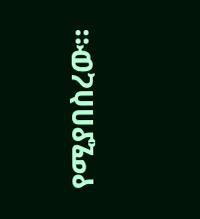የሚያበስረው።